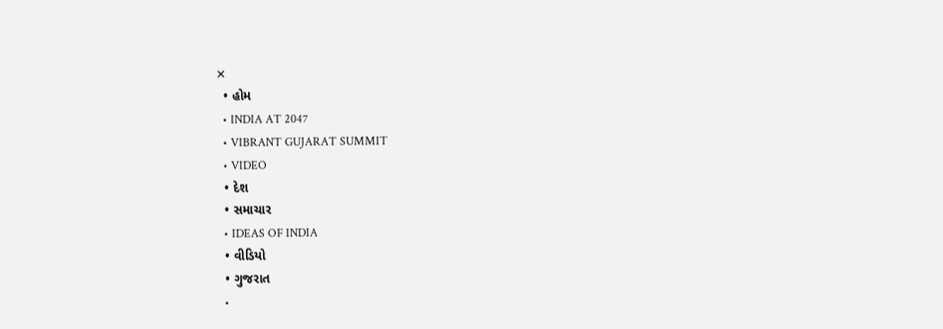✕
  • હોમ
  • INDIA AT 2047
  • VIBRANT GUJARAT SUMMIT
  • VIDEO
  • દેશ
  • સમાચાર
  • IDEAS OF INDIA
  • વીડિયો
  • ગુજરાત
  •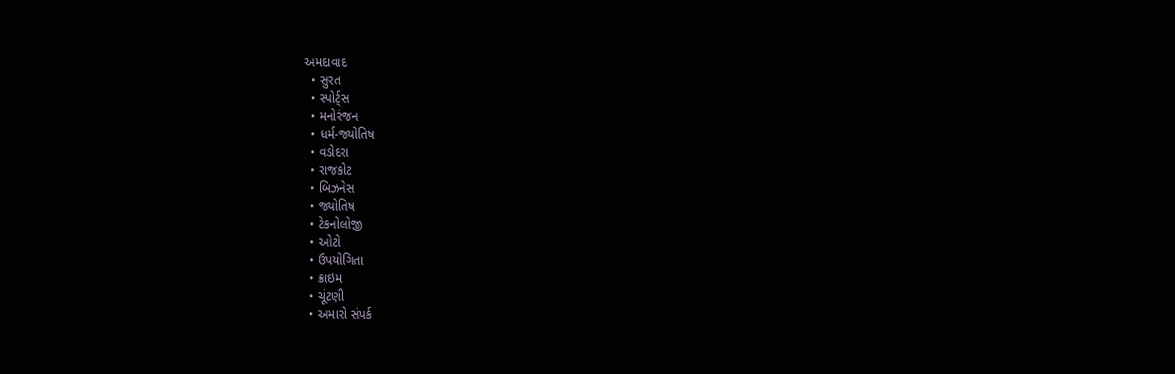અમદાવાદ
  • સુરત
  • સ્પોર્ટ્સ
  • મનોરંજન
  • ધર્મ-જ્યોતિષ
  • વડોદરા
  • રાજકોટ
  • બિઝનેસ
  • જ્યોતિષ
  • ટેકનોલોજી
  • ઓટો
  • ઉપયોગિતા
  • ક્રાઇમ
  • ચૂંટણી
  • અમારો સંપર્ક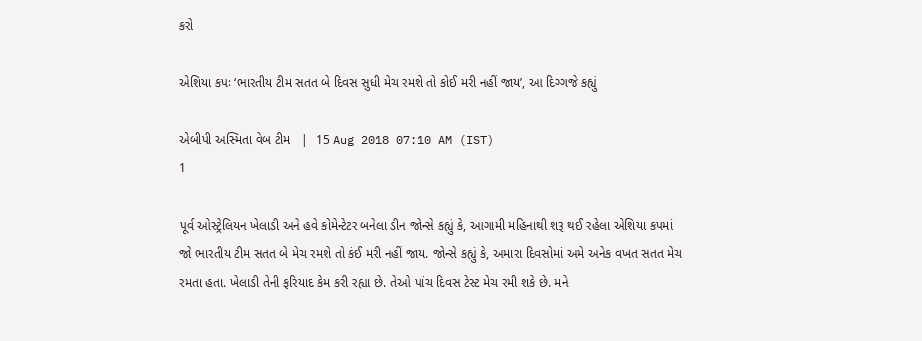કરો

એશિયા કપઃ ‘ભારતીય ટીમ સતત બે દિવસ સુધી મેચ રમશે તો કોઈ મરી નહીં જાય’, આ દિગ્ગજે કહ્યું

એબીપી અસ્મિતા વેબ ટીમ   |  15 Aug 2018 07:10 AM (IST)
1

પૂર્વ ઓસ્ટ્રેલિયન ખેલાડી અને હવે કોમેન્ટેટર બનેલા ડીન જોન્સે કહ્યું કે, આગામી મહિનાથી શરૂ થઈ રહેલા એશિયા કપમાં જો ભારતીય ટીમ સતત બે મેચ રમશે તો કંઈ મરી નહીં જાય. જોન્સે કહ્યું કે, અમારા દિવસોમાં અમે અનેક વખત સતત મેચ રમતા હતા. ખેલાડી તેની ફરિયાદ કેમ કરી રહ્યા છે. તેઓ પાંચ દિવસ ટેસ્ટ મેચ રમી શકે છે. મને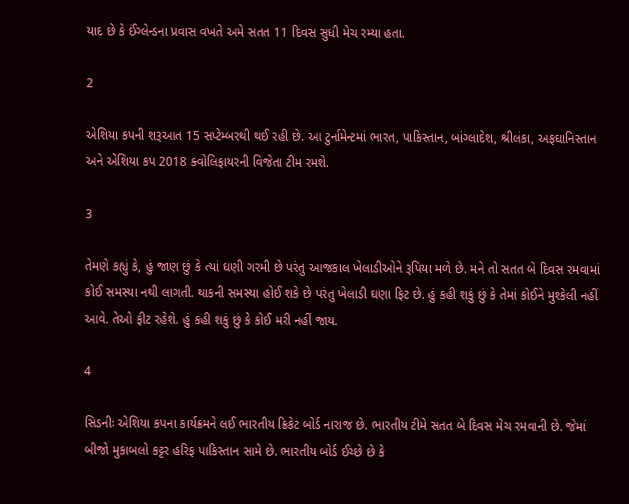યાદ છે કે ઈંગ્લેન્ડના પ્રવાસ વખતે અમે સતત 11 દિવસ સુધી મેચ રમ્યા હતા.

2

એશિયા કપની શરૂઆત 15 સપ્ટેમ્બરથી થઈ રહી છે. આ ટુર્નામેન્ટમાં ભારત, પાકિસ્તાન, બાંગ્લાદેશ, શ્રીલંકા, અફઘાનિસ્તાન અને એશિયા કપ 2018 ક્વોલિફાયરની વિજેતા ટીમ રમશે.

3

તેમણે કહ્યું કે, હું જાણ છું કે ત્યાં ઘણી ગરમી છે પરંતુ આજકાલ ખેલાડીઓને રૂપિયા મળે છે. મને તો સતત બે દિવસ રમવામાં કોઈ સમસ્યા નથી લાગતી. થાકની સમસ્યા હોઈ શકે છે પરંતુ ખેલાડી ઘણા ફિટ છે. હું કહી શકું છું કે તેમાં કોઈને મુશ્કેલી નહીં આવે. તેઓ ફીટ રહેશે. હું કહી શકું છું કે કોઈ મરી નહીં જાય.

4

સિડનીઃ એશિયા કપના કાર્યક્રમને લઈ ભારતીય ક્રિકેટ બોર્ડ નારાજ છે. ભારતીય ટીમે સતત બે દિવસ મેચ રમવાની છે. જેમાં બીજો મુકાબલો કટ્ટર હરિફ પાકિસ્તાન સામે છે. ભારતીય બોર્ડ ઈચ્છે છે કે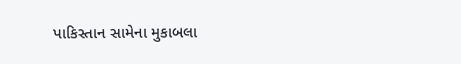પાકિસ્તાન સામેના મુકાબલા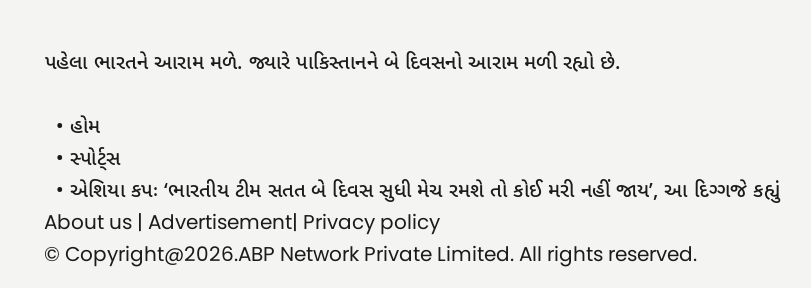પહેલા ભારતને આરામ મળે. જ્યારે પાકિસ્તાનને બે દિવસનો આરામ મળી રહ્યો છે.

  • હોમ
  • સ્પોર્ટ્સ
  • એશિયા કપઃ ‘ભારતીય ટીમ સતત બે દિવસ સુધી મેચ રમશે તો કોઈ મરી નહીં જાય’, આ દિગ્ગજે કહ્યું
About us | Advertisement| Privacy policy
© Copyright@2026.ABP Network Private Limited. All rights reserved.